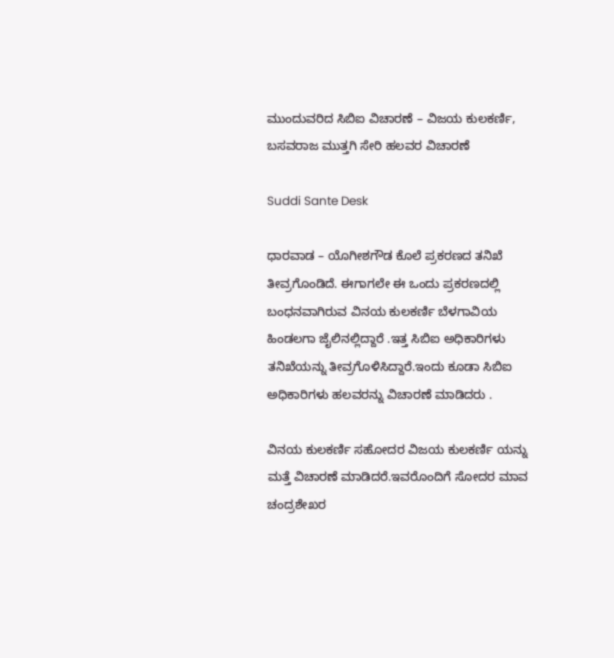ಮುಂದುವರಿದ ಸಿಬಿಐ ವಿಚಾರಣೆ – ವಿಜಯ ಕುಲಕರ್ಣಿ, ಬಸವರಾಜ ಮುತ್ತಗಿ ಸೇರಿ ಹಲವರ ವಿಚಾರಣೆ

Suddi Sante Desk

ಧಾರವಾಡ – ಯೊಗೀಶಗೌಡ ಕೊಲೆ ಪ್ರಕರಣದ ತನಿಖೆ ತೀವ್ರಗೊಂಡಿದೆ‌‌. ಈಗಾಗಲೇ ಈ ಒಂದು ಪ್ರಕರಣದಲ್ಲಿ ಬಂಧನವಾಗಿರುವ ವಿನಯ ಕುಲಕರ್ಣಿ ಬೆಳಗಾವಿಯ ಹಿಂಡಲಗಾ ಜೈಲಿನಲ್ಲಿದ್ದಾರೆ‌ .ಇತ್ತ ಸಿಬಿಐ ಅಧಿಕಾರಿಗಳು ತನಿಖೆಯನ್ನು ತೀವ್ರಗೊಳಿಸಿದ್ದಾರೆ.ಇಂದು ಕೂಡಾ ಸಿಬಿಐ ಅಧಿಕಾರಿಗಳು ಹಲವರನ್ನು ವಿಚಾರಣೆ ಮಾಡಿದರು‌ .

ವಿನಯ ಕುಲಕರ್ಣಿ ಸಹೋದರ ವಿಜಯ ಕುಲಕರ್ಣಿ ಯನ್ನು ಮತ್ತೆ ವಿಚಾರಣೆ ಮಾಡಿದರೆ.ಇವರೊಂದಿಗೆ ಸೋದರ ಮಾವ ಚಂದ್ರಶೇಖರ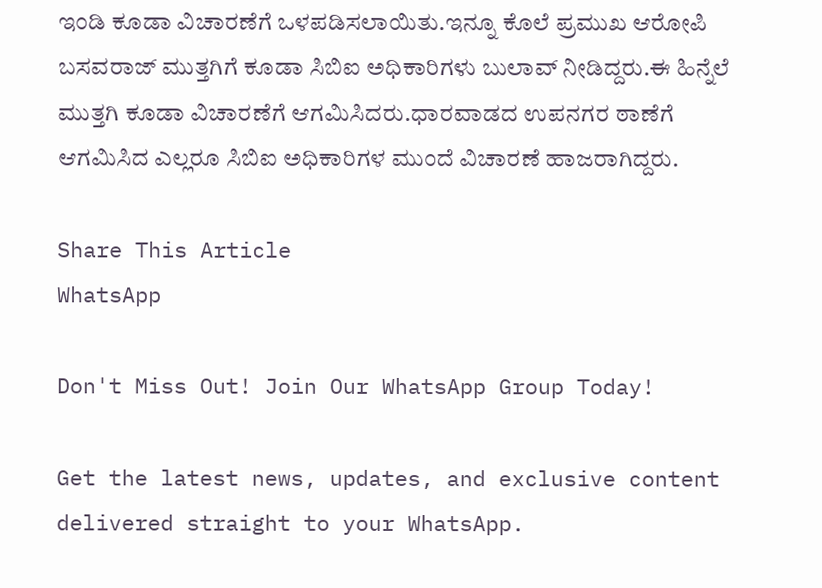ಇಂಡಿ ಕೂಡಾ ವಿಚಾರಣೆಗೆ ಒಳಪಡಿಸಲಾಯಿತು.ಇನ್ನೂ ಕೊಲೆ ಪ್ರಮುಖ ಆರೋಪಿ ಬಸವರಾಜ್ ಮುತ್ತಗಿಗೆ ಕೂಡಾ ಸಿಬಿಐ ಅಧಿಕಾರಿಗಳು ಬುಲಾವ್ ನೀಡಿದ್ದರು.ಈ ಹಿನ್ನೆಲೆ ಮುತ್ತಗಿ ಕೂಡಾ‌ ವಿಚಾರಣೆಗೆ ಆಗಮಿಸಿದರು.ಧಾರವಾಡದ ಉಪನಗರ ಠಾಣೆಗೆ ಆಗಮಿಸಿದ ಎಲ್ಲರೂ ಸಿಬಿಐ ಅಧಿಕಾರಿಗಳ ಮುಂದೆ ವಿಚಾರಣೆ ಹಾಜರಾಗಿದ್ದರು.

Share This Article
WhatsApp

Don't Miss Out! Join Our WhatsApp Group Today!

Get the latest news, updates, and exclusive content delivered straight to your WhatsApp.